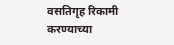वसतिगृह रिकामी करण्याच्या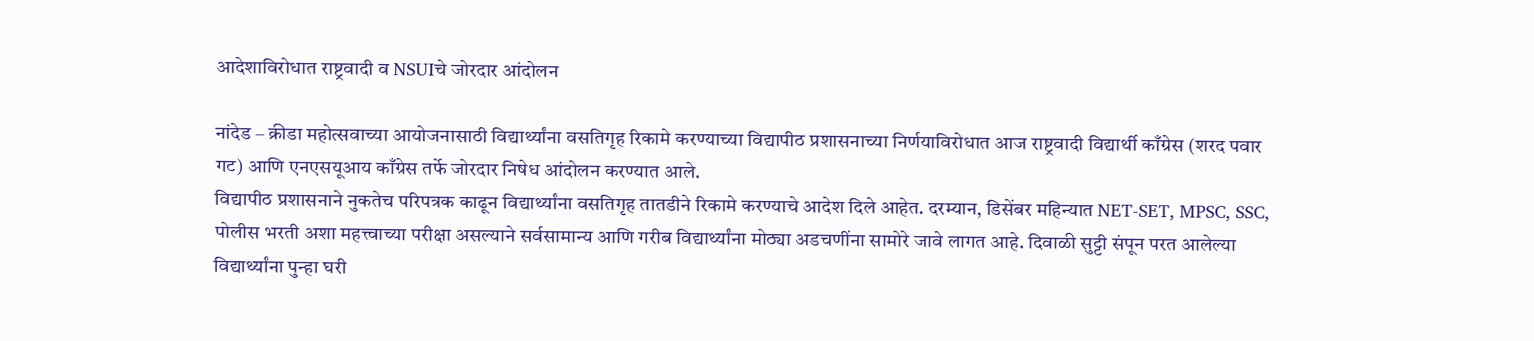आदेशाविरोधात राष्ट्रवादी व NSUIचे जोरदार आंदोलन

नांदेड – क्रीडा महोत्सवाच्या आयोजनासाठी विद्यार्थ्यांना वसतिगृह रिकामे करण्याच्या विद्यापीठ प्रशासनाच्या निर्णयाविरोधात आज राष्ट्रवादी विद्यार्थी काँग्रेस (शरद पवार गट) आणि एनएसयूआय काँग्रेस तर्फे जोरदार निषेध आंदोलन करण्यात आले.
विद्यापीठ प्रशासनाने नुकतेच परिपत्रक काढून विद्यार्थ्यांना वसतिगृह तातडीने रिकामे करण्याचे आदेश दिले आहेत. दरम्यान, डिसेंबर महिन्यात NET-SET, MPSC, SSC, पोलीस भरती अशा महत्त्वाच्या परीक्षा असल्याने सर्वसामान्य आणि गरीब विद्यार्थ्यांना मोठ्या अडचणींना सामोरे जावे लागत आहे. दिवाळी सुट्टी संपून परत आलेल्या विद्यार्थ्यांना पुन्हा घरी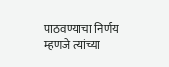पाठवण्याचा निर्णय म्हणजे त्यांच्या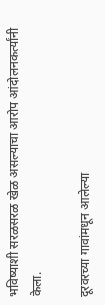भविष्याशी सरळसरळ खेळ असल्याचा आरोप आंदोलनकर्त्यांनी केला.

दूरवरच्या गावांमधून आलेल्या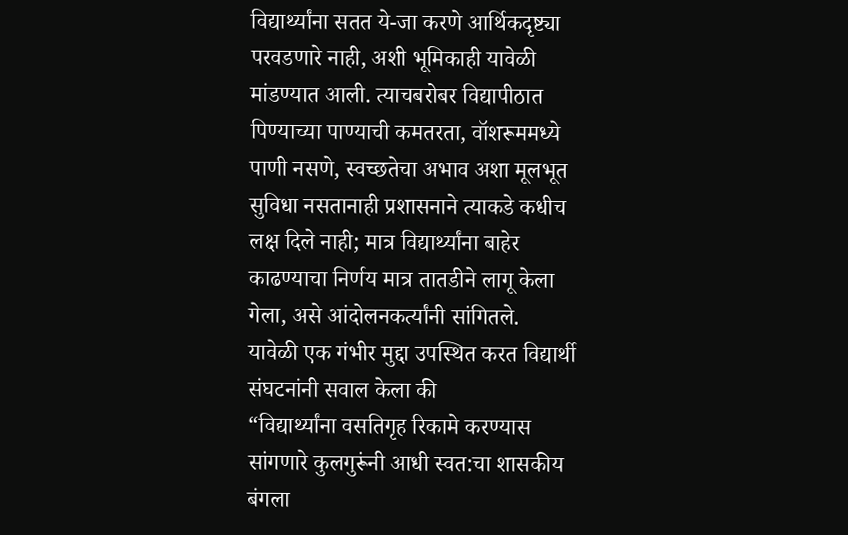विद्यार्थ्यांना सतत ये-जा करणे आर्थिकदृष्ट्या परवडणारे नाही, अशी भूमिकाही यावेळी मांडण्यात आली. त्याचबरोबर विद्यापीठात पिण्याच्या पाण्याची कमतरता, वॉशरूममध्ये पाणी नसणे, स्वच्छतेचा अभाव अशा मूलभूत सुविधा नसतानाही प्रशासनाने त्याकडे कधीच लक्ष दिले नाही; मात्र विद्यार्थ्यांना बाहेर काढण्याचा निर्णय मात्र तातडीने लागू केला गेला, असे आंदोलनकर्त्यांनी सांगितले.
यावेळी एक गंभीर मुद्दा उपस्थित करत विद्यार्थी संघटनांनी सवाल केला की
“विद्यार्थ्यांना वसतिगृह रिकामे करण्यास सांगणारे कुलगुरूंनी आधी स्वत:चा शासकीय बंगला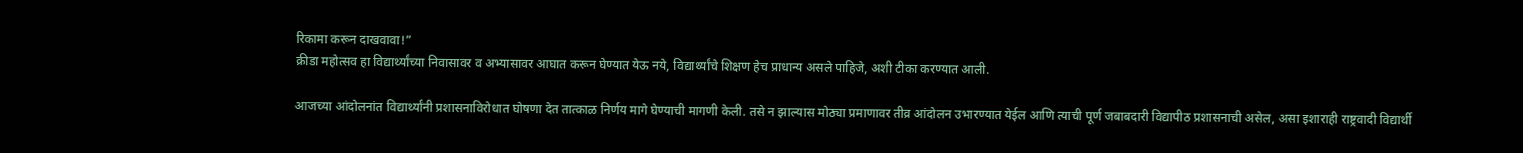रिकामा करून दाखवावा!”
क्रीडा महोत्सव हा विद्यार्थ्यांच्या निवासावर व अभ्यासावर आघात करून घेण्यात येऊ नये, विद्यार्थ्यांचे शिक्षण हेच प्राधान्य असले पाहिजे, अशी टीका करण्यात आली.

आजच्या आंदोलनांत विद्यार्थ्यांनी प्रशासनाविरोधात घोषणा देत तात्काळ निर्णय मागे घेण्याची मागणी केली. तसे न झाल्यास मोठ्या प्रमाणावर तीव्र आंदोलन उभारण्यात येईल आणि त्याची पूर्ण जबाबदारी विद्यापीठ प्रशासनाची असेल, असा इशाराही राष्ट्रवादी विद्यार्थी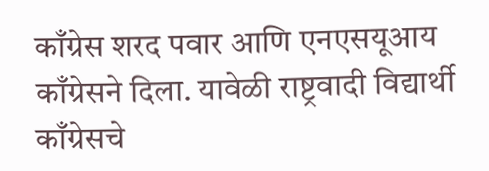काँग्रेस शरद पवार आणि एनएसयूआय काँग्रेसने दिला. यावेळी राष्ट्रवादी विद्यार्थी काँग्रेसचे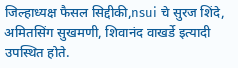जिल्हाध्यक्ष फैसल सिद्दीकी,nsui चे सुरज शिंदे, अमितसिंग सुखमणी, शिवानंद वाखर्डे इत्यादी उपस्थित होते.